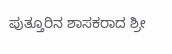ಪುತ್ತೂರಿನ ಶಾಸಕರಾದ ಶ್ರೀ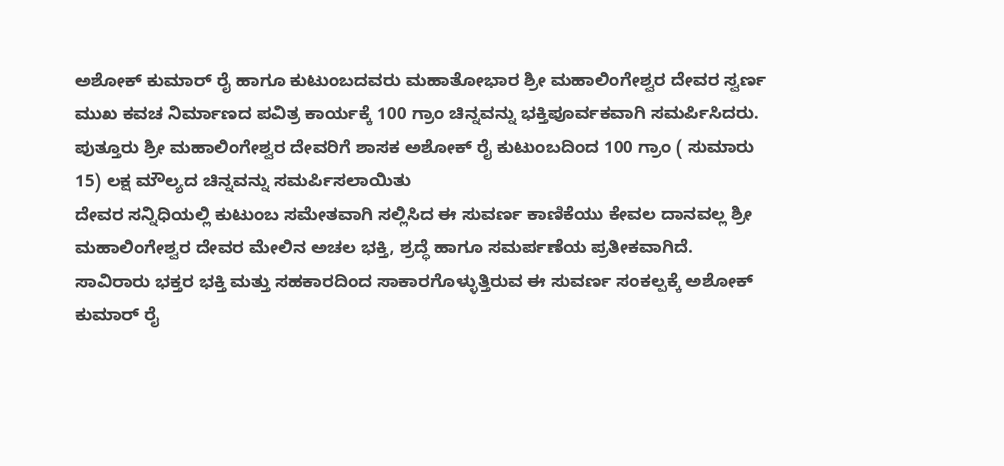ಅಶೋಕ್ ಕುಮಾರ್ ರೈ ಹಾಗೂ ಕುಟುಂಬದವರು ಮಹಾತೋಭಾರ ಶ್ರೀ ಮಹಾಲಿಂಗೇಶ್ವರ ದೇವರ ಸ್ವರ್ಣ ಮುಖ ಕವಚ ನಿರ್ಮಾಣದ ಪವಿತ್ರ ಕಾರ್ಯಕ್ಕೆ 100 ಗ್ರಾಂ ಚಿನ್ನವನ್ನು ಭಕ್ತಿಪೂರ್ವಕವಾಗಿ ಸಮರ್ಪಿಸಿದರು.
ಪುತ್ತೂರು ಶ್ರೀ ಮಹಾಲಿಂಗೇಶ್ವರ ದೇವರಿಗೆ ಶಾಸಕ ಅಶೋಕ್ ರೈ ಕುಟುಂಬದಿಂದ 100 ಗ್ರಾಂ ( ಸುಮಾರು 15) ಲಕ್ಷ ಮೌಲ್ಯದ ಚಿನ್ನವನ್ನು ಸಮರ್ಪಿಸಲಾಯಿತು
ದೇವರ ಸನ್ನಿಧಿಯಲ್ಲಿ ಕುಟುಂಬ ಸಮೇತವಾಗಿ ಸಲ್ಲಿಸಿದ ಈ ಸುವರ್ಣ ಕಾಣಿಕೆಯು ಕೇವಲ ದಾನವಲ್ಲ ಶ್ರೀ ಮಹಾಲಿಂಗೇಶ್ವರ ದೇವರ ಮೇಲಿನ ಅಚಲ ಭಕ್ತಿ, ಶ್ರದ್ಧೆ ಹಾಗೂ ಸಮರ್ಪಣೆಯ ಪ್ರತೀಕವಾಗಿದೆ.
ಸಾವಿರಾರು ಭಕ್ತರ ಭಕ್ತಿ ಮತ್ತು ಸಹಕಾರದಿಂದ ಸಾಕಾರಗೊಳ್ಳುತ್ತಿರುವ ಈ ಸುವರ್ಣ ಸಂಕಲ್ಪಕ್ಕೆ ಅಶೋಕ್ ಕುಮಾರ್ ರೈ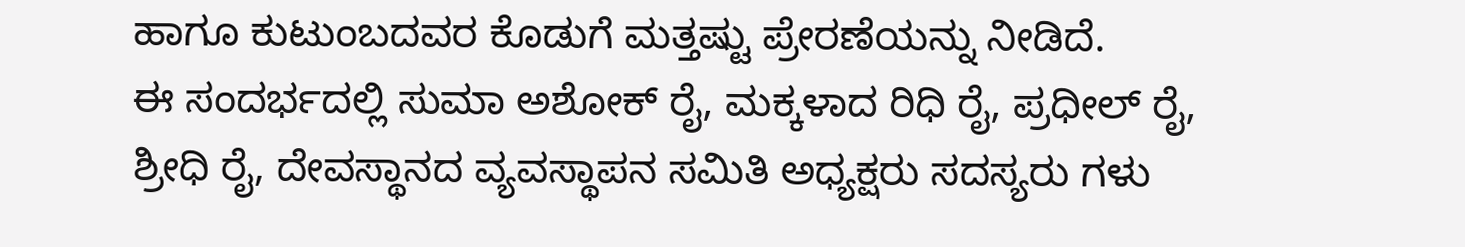ಹಾಗೂ ಕುಟುಂಬದವರ ಕೊಡುಗೆ ಮತ್ತಷ್ಟು ಪ್ರೇರಣೆಯನ್ನು ನೀಡಿದೆ.
ಈ ಸಂದರ್ಭದಲ್ಲಿ ಸುಮಾ ಅಶೋಕ್ ರೈ, ಮಕ್ಕಳಾದ ರಿಧಿ ರೈ, ಪ್ರಧೀಲ್ ರೈ, ಶ್ರೀಧಿ ರೈ, ದೇವಸ್ಥಾನದ ವ್ಯವಸ್ಥಾಪನ ಸಮಿತಿ ಅಧ್ಯಕ್ಷರು ಸದಸ್ಯರು ಗಳು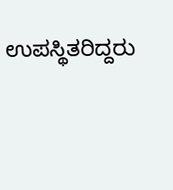ಉಪಸ್ಥಿತರಿದ್ದರು